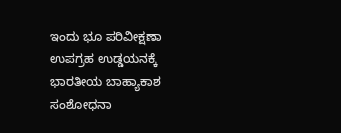ಇಂದು ಭೂ ಪರಿವೀಕ್ಷಣಾ ಉಪಗ್ರಹ ಉಡ್ಡಯನಕ್ಕೆ ಭಾರತೀಯ ಬಾಹ್ಯಾಕಾಶ ಸಂಶೋಧನಾ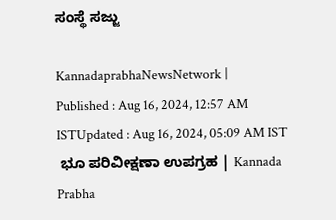ಸಂಸ್ಥೆ ಸಜ್ಜು

KannadaprabhaNewsNetwork |
Published : Aug 16, 2024, 12:57 AM ISTUpdated : Aug 16, 2024, 05:09 AM IST
 ಭೂ ಪರಿವೀಕ್ಷಣಾ ಉಪಗ್ರಹ | Kannada Prabha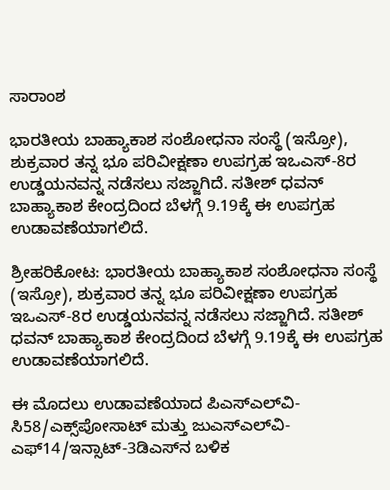ಸಾರಾಂಶ

ಭಾರತೀಯ ಬಾಹ್ಯಾಕಾಶ ಸಂಶೋಧನಾ ಸಂಸ್ಥೆ (ಇಸ್ರೋ), ಶುಕ್ರವಾರ ತನ್ನ ಭೂ ಪರಿವೀಕ್ಷಣಾ ಉಪಗ್ರಹ ಇಒಎಸ್‌-8ರ ಉಡ್ಡಯನವನ್ನ ನಡೆಸಲು ಸಜ್ಜಾಗಿದೆ. ಸತೀಶ್‌ ಧವನ್‌ ಬಾಹ್ಯಾಕಾಶ ಕೇಂದ್ರದಿಂದ ಬೆಳಗ್ಗೆ 9.19ಕ್ಕೆ ಈ ಉಪಗ್ರಹ ಉಡಾವಣೆಯಾಗಲಿದೆ.

ಶ್ರೀಹರಿಕೋಟ: ಭಾರತೀಯ ಬಾಹ್ಯಾಕಾಶ ಸಂಶೋಧನಾ ಸಂಸ್ಥೆ (ಇಸ್ರೋ), ಶುಕ್ರವಾರ ತನ್ನ ಭೂ ಪರಿವೀಕ್ಷಣಾ ಉಪಗ್ರಹ ಇಒಎಸ್‌-8ರ ಉಡ್ಡಯನವನ್ನ ನಡೆಸಲು ಸಜ್ಜಾಗಿದೆ. ಸತೀಶ್‌ ಧವನ್‌ ಬಾಹ್ಯಾಕಾಶ ಕೇಂದ್ರದಿಂದ ಬೆಳಗ್ಗೆ 9.19ಕ್ಕೆ ಈ ಉಪಗ್ರಹ ಉಡಾವಣೆಯಾಗಲಿದೆ.

ಈ ಮೊದಲು ಉಡಾವಣೆಯಾದ ಪಿಎಸ್‌ಎಲ್‌ವಿ-ಸಿ58/ಎಕ್ಸ್‌ಪೋಸಾಟ್‌ ಮತ್ತು ಜುಎಸ್‌ಎಲ್‌ವಿ-ಎಫ್‌14/ಇನ್ಸಾಟ್‌-3ಡಿಎಸ್‌ನ ಬಳಿಕ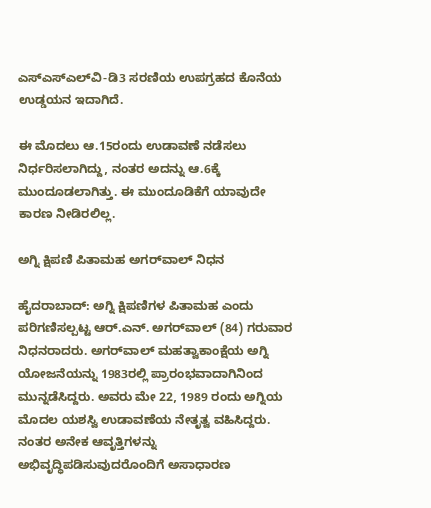ಎಸ್‌ಎಸ್‌ಎಲ್‌ವಿ-ಡಿ3 ಸರಣಿಯ ಉಪಗ್ರಹದ ಕೊನೆಯ ಉಡ್ಡಯನ ಇದಾಗಿದೆ.

ಈ ಮೊದಲು ಆ.15ರಂದು ಉಡಾವಣೆ ನಡೆಸಲು ನಿರ್ಧರಿಸಲಾಗಿದ್ದು, ನಂತರ ಅದನ್ನು ಆ.6ಕ್ಕೆ ಮುಂದೂಡಲಾಗಿತ್ತು. ಈ ಮುಂದೂಡಿಕೆಗೆ ಯಾವುದೇ ಕಾರಣ ನೀಡಿರಲಿಲ್ಲ.

ಅಗ್ನಿ ಕ್ಷಿಪಣಿ ಪಿತಾಮಹ ಅಗರ್‌ವಾಲ್‌ ನಿಧನ

ಹೈದರಾಬಾದ್: ಅಗ್ನಿ ಕ್ಷಿಪಣಿಗಳ ಪಿತಾಮಹ ಎಂದು ಪರಿಗಣಿಸಲ್ಪಟ್ಟ ಆರ್‌.ಎನ್. ಅಗರ್‌ವಾಲ್‌ (84) ಗರುವಾರ ನಿಧನರಾದರು. ಅಗರ್‌ವಾಲ್‌ ಮಹತ್ವಾಕಾಂಕ್ಷೆಯ ಅಗ್ನಿ ಯೋಜನೆಯನ್ನು 1983ರಲ್ಲಿ ಪ್ರಾರಂಭವಾದಾಗಿನಿಂದ ಮುನ್ನಡೆಸಿದ್ದರು. ಅವರು ಮೇ 22, 1989 ರಂದು ಅಗ್ನಿಯ ಮೊದಲ ಯಶಸ್ವಿ ಉಡಾವಣೆಯ ನೇತೃತ್ವ ವಹಿಸಿದ್ದರು. ನಂತರ ಅನೇಕ ಆವೃತ್ತಿಗಳನ್ನು ಅಭಿವೃದ್ಧಿಪಡಿಸುವುದರೊಂದಿಗೆ ಅಸಾಧಾರಣ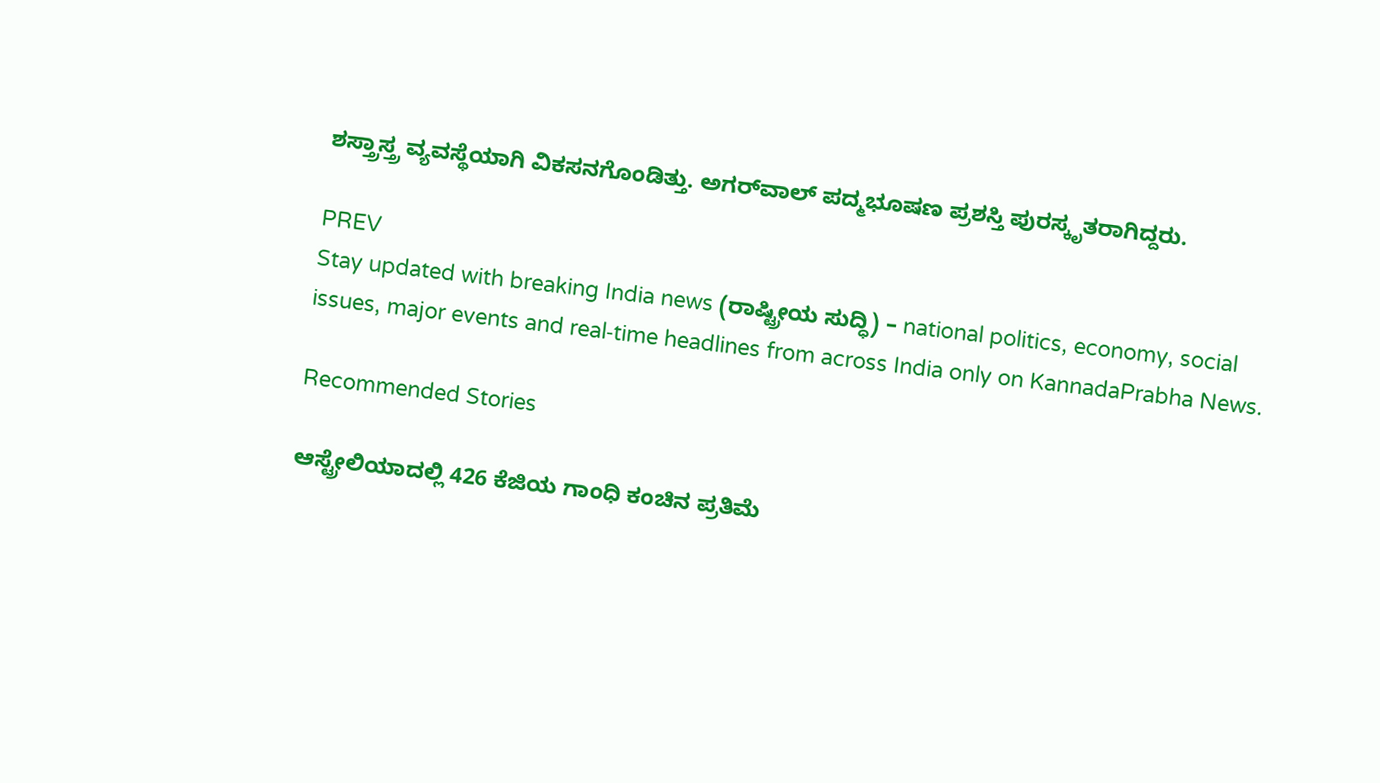ಶಸ್ತ್ರಾಸ್ತ್ರ ವ್ಯವಸ್ಥೆಯಾಗಿ ವಿಕಸನಗೊಂಡಿತ್ತು. ಅಗರ್‌ವಾಲ್‌ ಪದ್ಮಭೂಷಣ ಪ್ರಶಸ್ತಿ ಪುರಸ್ಕೃತರಾಗಿದ್ದರು.

PREV
Stay updated with breaking India news (ರಾಷ್ಟ್ರೀಯ ಸುದ್ಧಿ) – national politics, economy, social issues, major events and real‑time headlines from across India only on KannadaPrabha News.

Recommended Stories

ಆಸ್ಟ್ರೇಲಿಯಾದಲ್ಲಿ 426 ಕೆಜಿಯ ಗಾಂಧಿ ಕಂಚಿನ ಪ್ರತಿಮೆ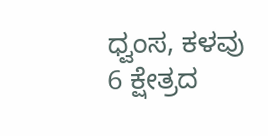ಧ್ವಂಸ, ಕಳವು
6 ಕ್ಷೇತ್ರದ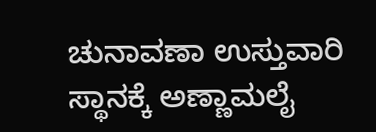ಚುನಾವಣಾ ಉಸ್ತುವಾರಿ ಸ್ಥಾನಕ್ಕೆ ಅಣ್ಣಾಮಲೈ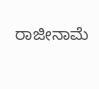ರಾಜೀನಾಮೆ